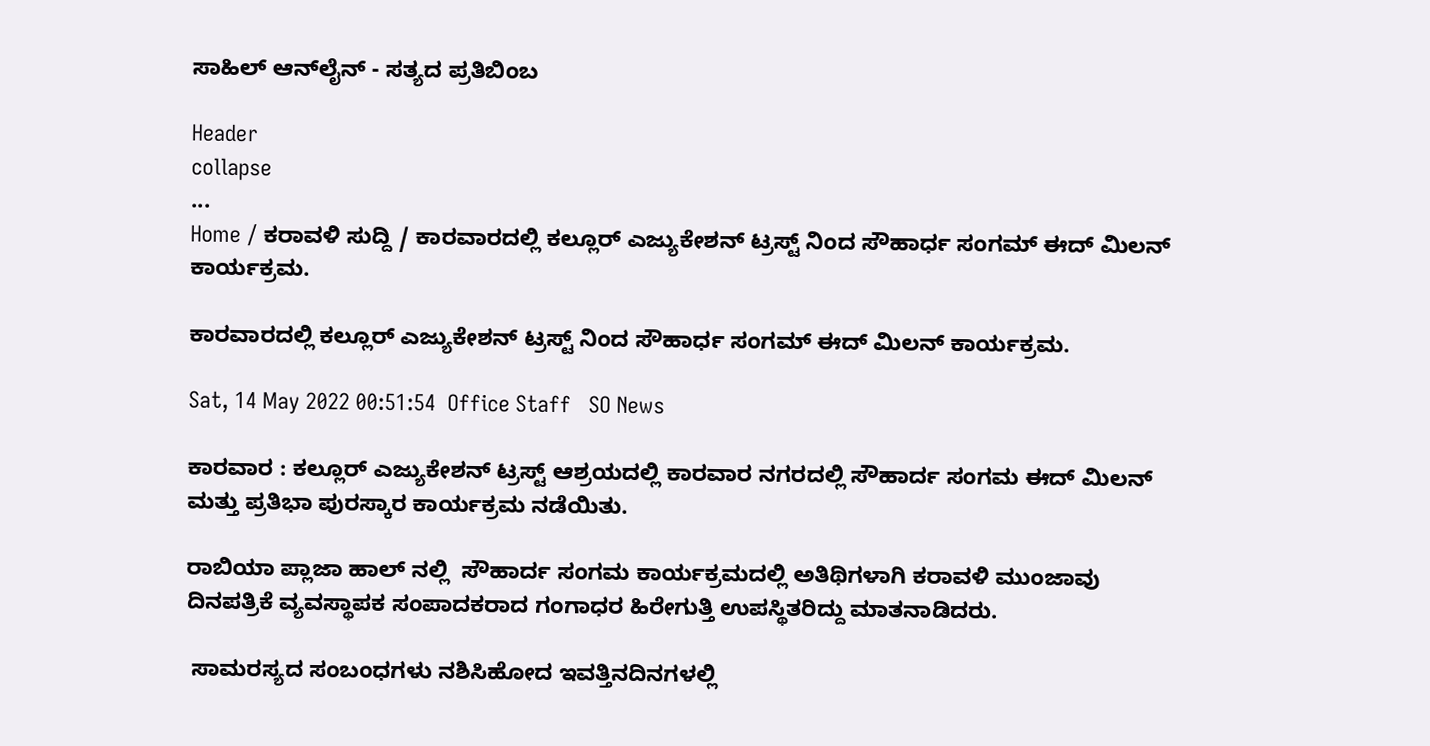ಸಾಹಿಲ್ ಆನ್‌ಲೈನ್ - ಸತ್ಯದ ಪ್ರತಿಬಿಂಬ

Header
collapse
...
Home / ಕರಾವಳಿ ಸುದ್ದಿ / ಕಾರವಾರದಲ್ಲಿ ಕಲ್ಲೂರ್ ಎಜ್ಯುಕೇಶನ್ ಟ್ರಸ್ಟ್ ನಿಂದ ಸೌಹಾರ್ಧ ಸಂಗಮ್ ಈದ್ ಮಿಲನ್ ಕಾರ್ಯಕ್ರಮ.

ಕಾರವಾರದಲ್ಲಿ ಕಲ್ಲೂರ್ ಎಜ್ಯುಕೇಶನ್ ಟ್ರಸ್ಟ್ ನಿಂದ ಸೌಹಾರ್ಧ ಸಂಗಮ್ ಈದ್ ಮಿಲನ್ ಕಾರ್ಯಕ್ರಮ.

Sat, 14 May 2022 00:51:54  Office Staff   SO News

ಕಾರವಾರ : ಕಲ್ಲೂರ್ ಎಜ್ಯುಕೇಶನ್ ಟ್ರಸ್ಟ್ ಆಶ್ರಯದಲ್ಲಿ ಕಾರವಾರ ನಗರದಲ್ಲಿ ಸೌಹಾರ್ದ ಸಂಗಮ ಈದ್ ಮಿಲನ್  ಮತ್ತು ಪ್ರತಿಭಾ ಪುರಸ್ಕಾರ ಕಾರ್ಯಕ್ರಮ ನಡೆಯಿತು.

ರಾಬಿಯಾ ಪ್ಲಾಜಾ ಹಾಲ್ ನಲ್ಲಿ  ಸೌಹಾರ್ದ ಸಂಗಮ ಕಾರ್ಯಕ್ರಮದಲ್ಲಿ‌ ಅತಿಥಿಗಳಾಗಿ ಕರಾವಳಿ ಮುಂಜಾವು ದಿನಪತ್ರಿಕೆ ವ್ಯವಸ್ಥಾಪಕ ಸಂಪಾದಕರಾದ ಗಂಗಾಧರ ಹಿರೇಗುತ್ತಿ ಉಪಸ್ಥಿತರಿದ್ದು ಮಾತನಾಡಿದರು.

 ಸಾಮರಸ್ಯದ ಸಂಬಂಧಗಳು ನಶಿಸಿಹೋದ ಇವತ್ತಿನ‌ದಿನಗಳಲ್ಲಿ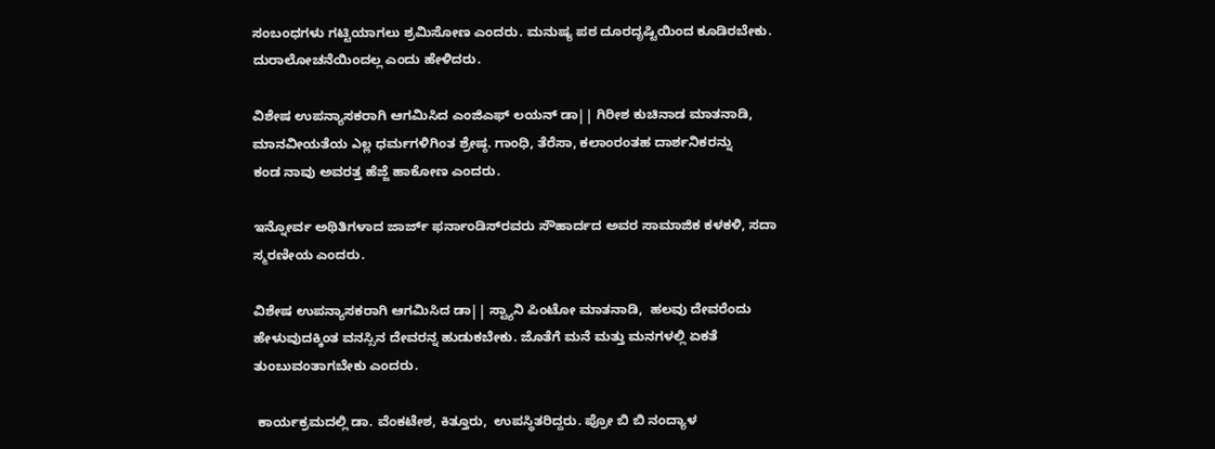ಸಂಬಂಧಗಳು ಗಟ್ಟಿಯಾಗಲು ಶ್ರಮಿಸೋಣ ಎಂದರು. ಮನುಷ್ಯ ಪಠ ದೂರದೃಷ್ಟಿಯಿಂದ ಕೂಡಿರಬೇಕು. ದುರಾಲೋಚನೆಯಿಂದಲ್ಲ ಎಂದು ಹೇಳಿದರು.

ವಿಶೇಷ ಉಪನ್ಯಾಸಕರಾಗಿ ಆಗಮಿಸಿದ ಎಂಜಿಎಫ್ ಲಯನ್ ಡಾ|| ಗಿರೀಶ ಕುಚಿನಾಡ ಮಾತನಾಡಿ,  ಮಾನವೀಯತೆಯ ఎల్ల ಧರ್ಮಗಳಿಗಿಂತ ಶ್ರೇಷ್ಠ. ಗಾಂಧಿ, ತೆರೆಸಾ, ಕಲಾಂರಂತಹ ದಾರ್ಶನಿಕರನ್ನು
ಕಂಡ ನಾವು ಅವರತ್ತ ಹೆಜ್ಜೆ ಹಾಕೋಣ ಎಂದರು.

ಇನ್ನೋರ್ವ ಅಥಿತಿಗಳಾದ ಜಾರ್ಜ್ ಫರ್ನಾಂಡಿಸ್‌ರವರು ಸೌಹಾರ್ದದ ಅವರ ಸಾಮಾಜಿಕ ಕಳಕಳಿ, ಸದಾ ಸ್ಮರಣೀಯ ಎಂದರು.

ವಿಶೇಷ ಉಪನ್ಯಾಸಕರಾಗಿ ಆಗಮಿಸಿದ ಡಾ|| ಸ್ಟ್ಯಾನಿ ಪಿಂಟೋ ಮಾತನಾಡಿ,  ಹಲವು ದೇವರೆಂದು ಹೇಳುವುದಕ್ಕಿಂತ ವನಸ್ಸಿನ ದೇವರನ್ನ ಹುಡುಕಬೇಕು. ಜೊತೆಗೆ ಮನೆ ಮತ್ತು ಮನಗಳಲ್ಲಿ ಏಕತೆ ತುಂಬುವಂತಾಗಬೇಕು ಎಂದರು.

 ಕಾರ್ಯಕ್ರಮದಲ್ಲಿ ಡಾ. ವೆಂಕಟೇಶ, ಕಿತ್ತೂರು,  ಉಪಸ್ಥಿತರಿದ್ದರು. ಪ್ರೋ ಬಿ ಬಿ ನಂದ್ಯಾಳ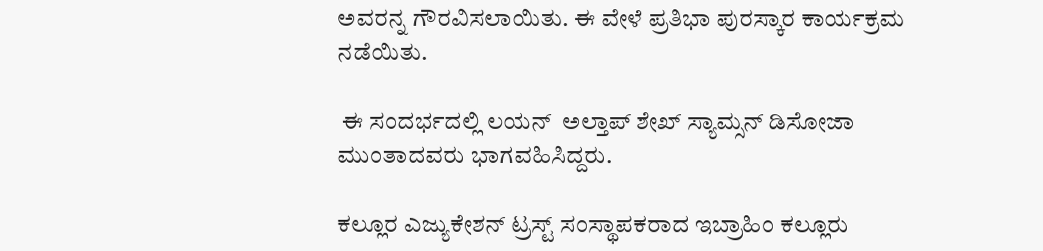ಅವರನ್ನ ಗೌರವಿಸಲಾಯಿತು. ಈ ವೇಳೆ ಪ್ರತಿಭಾ ಪುರಸ್ಕಾರ ಕಾರ್ಯಕ್ರಮ ನಡೆಯಿತು.

 ಈ ಸಂದರ್ಭದಲ್ಲಿ ಲಯನ್  ಅಲ್ತಾಪ್ ಶೇಖ್ ಸ್ಯಾಮ್ಸನ್ ಡಿಸೋಜಾ ಮುಂತಾದವರು ಭಾಗವಹಿಸಿದ್ದರು.

ಕಲ್ಲೂರ ಎಜ್ಯುಕೇಶನ್ ಟ್ರಸ್ಟ್ ಸಂಸ್ಥಾಪಕರಾದ ಇಬ್ರಾಹಿಂ ಕಲ್ಲೂರು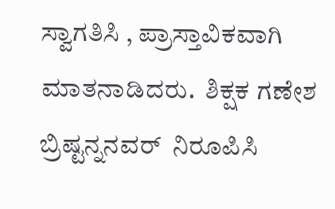ಸ್ವಾಗತಿಸಿ , ಪ್ರಾಸ್ತಾವಿಕವಾಗಿ ಮಾತನಾಡಿದರು.  ಶಿಕ್ಷಕ ಗಣೇಶ ಬ್ರಿಷ್ಟನ್ನನವರ್  ನಿರೂಪಿಸಿ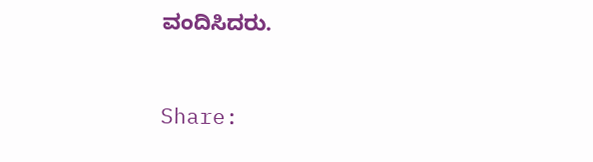ವಂದಿಸಿದರು.


Share: